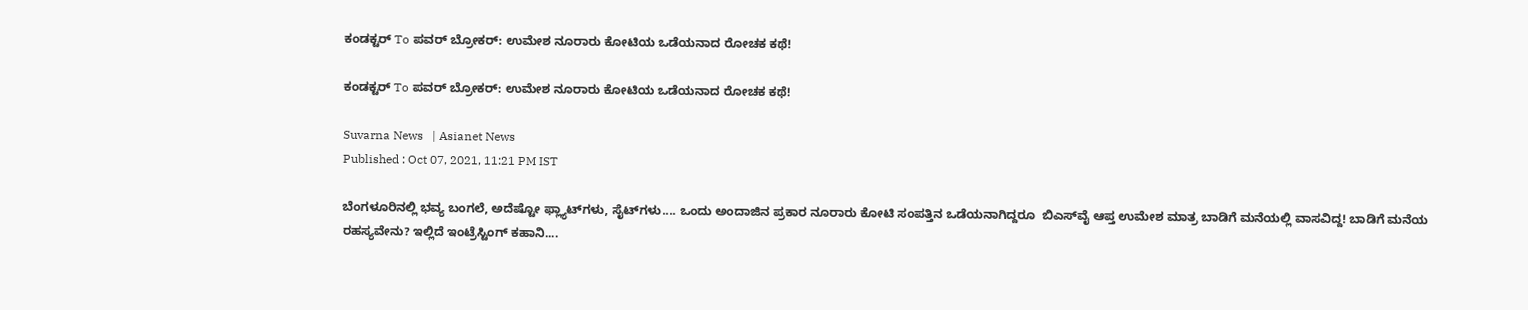ಕಂಡಕ್ಟರ್‌ To ಪವರ್‌ ಬ್ರೋಕರ್: ಉಮೇಶ ನೂರಾರು ಕೋಟಿಯ ಒಡೆಯನಾದ ರೋಚಕ ಕಥೆ!

ಕಂಡಕ್ಟರ್‌ To ಪವರ್‌ ಬ್ರೋಕರ್: ಉಮೇಶ ನೂರಾರು ಕೋಟಿಯ ಒಡೆಯನಾದ ರೋಚಕ ಕಥೆ!

Suvarna News   | Asianet News
Published : Oct 07, 2021, 11:21 PM IST

ಬೆಂಗಳೂರಿನಲ್ಲಿ ಭವ್ಯ ಬಂಗಲೆ, ಅದೆಷ್ಟೋ ಫ್ಲ್ಯಾಟ್‌ಗಳು, ಸೈಟ್‌ಗಳು.... ಒಂದು ಅಂದಾಜಿನ ಪ್ರಕಾರ ನೂರಾರು ಕೋಟಿ ಸಂಪತ್ತಿನ ಒಡೆಯನಾಗಿದ್ದರೂ  ಬಿಎಸ್‌ವೈ ಆಪ್ತ ಉಮೇಶ ಮಾತ್ರ ಬಾಡಿಗೆ ಮನೆಯಲ್ಲಿ ವಾಸವಿದ್ದ! ಬಾಡಿಗೆ ಮನೆಯ ರಹಸ್ಯವೇನು? ಇಲ್ಲಿದೆ ಇಂಟ್ರೆಸ್ಟಿಂಗ್ ಕಹಾನಿ....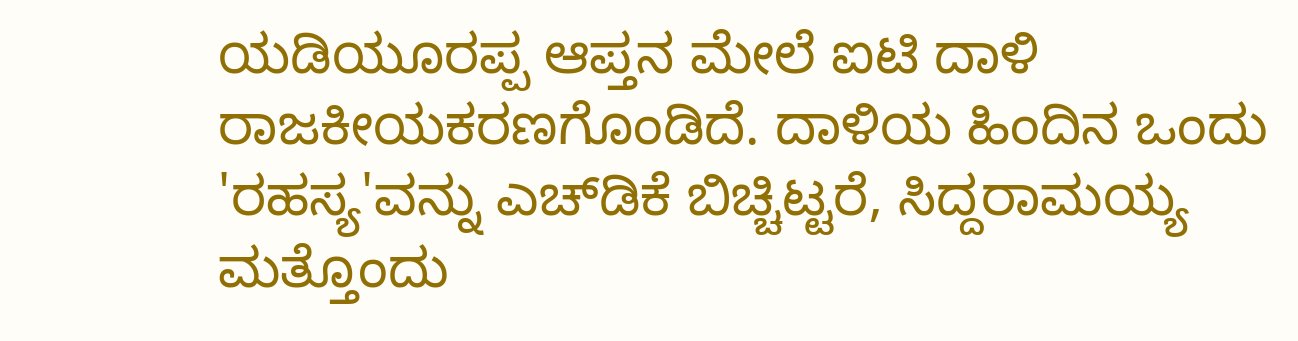ಯಡಿಯೂರಪ್ಪ ಆಪ್ತನ ಮೇಲೆ ಐಟಿ ದಾಳಿ ರಾಜಕೀಯಕರಣಗೊಂಡಿದೆ. ದಾಳಿಯ ಹಿಂದಿನ ಒಂದು 'ರಹಸ್ಯ'ವನ್ನು ಎಚ್‌ಡಿಕೆ ಬಿಚ್ಚಿಟ್ಟರೆ, ಸಿದ್ದರಾಮಯ್ಯ ಮತ್ತೊಂದು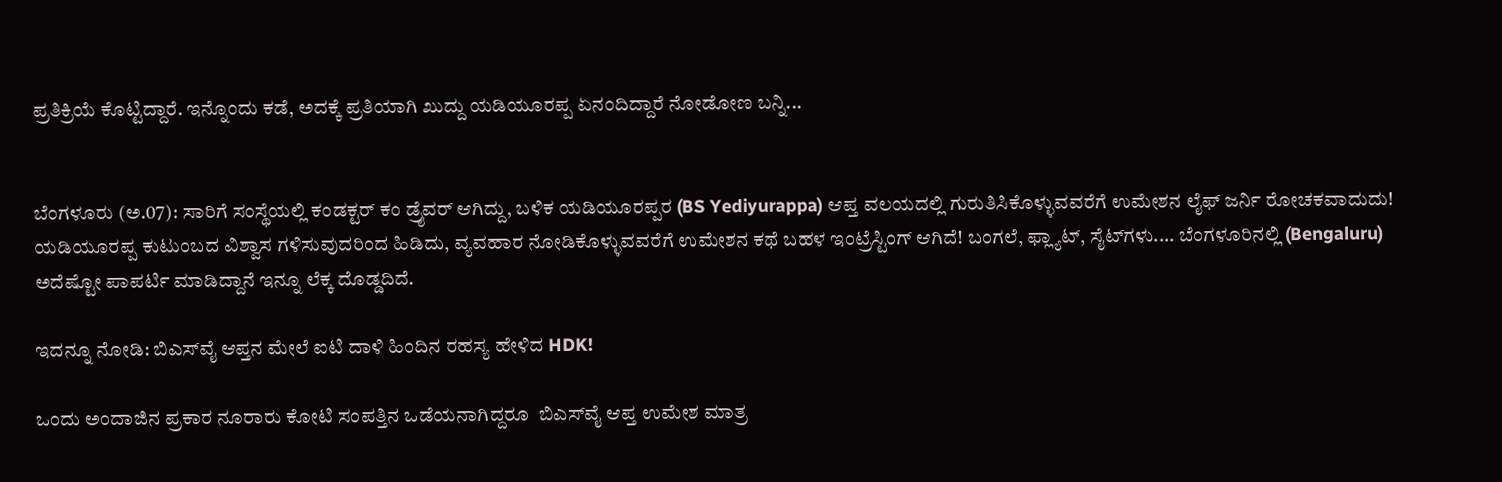ಪ್ರತಿಕ್ರಿಯೆ ಕೊಟ್ಟಿದ್ದಾರೆ. ಇನ್ನೊಂದು ಕಡೆ, ಅದಕ್ಕೆ ಪ್ರತಿಯಾಗಿ ಖುದ್ದು ಯಡಿಯೂರಪ್ಪ ಏನಂದಿದ್ದಾರೆ ನೋಡೋಣ ಬನ್ನಿ...


ಬೆಂಗಳೂರು (ಅ.07): ಸಾರಿಗೆ ಸಂಸ್ಥೆಯಲ್ಲಿ ಕಂಡಕ್ಟರ್‌ ಕಂ ಡ್ರೈವರ್‌ ಆಗಿದ್ದು, ಬಳಿಕ ಯಡಿಯೂರಪ್ಪರ (BS Yediyurappa) ಆಪ್ತ ವಲಯದಲ್ಲಿ ಗುರುತಿಸಿಕೊಳ್ಳುವವರೆಗೆ ಉಮೇಶನ ಲೈಫ್‌ ಜರ್ನಿ ರೋಚಕವಾದುದು! ಯಡಿಯೂರಪ್ಪ ಕುಟುಂಬದ ವಿಶ್ವಾಸ ಗಳಿಸುವುದರಿಂದ ಹಿಡಿದು, ವ್ಯವಹಾರ ನೋಡಿಕೊಳ್ಳುವವರೆಗೆ ಉಮೇಶನ ಕಥೆ ಬಹಳ ಇಂಟ್ರೆಸ್ಟಿಂಗ್ ಆಗಿದೆ! ಬಂಗಲೆ, ಫ್ಲ್ಯಾಟ್, ಸೈಟ್‌ಗಳು.... ಬೆಂಗಳೂರಿನಲ್ಲಿ (Bengaluru) ಅದೆಷ್ಟೋ ಪಾಪರ್ಟಿ ಮಾಡಿದ್ದಾನೆ ಇನ್ನೂ ಲೆಕ್ಕ ದೊಡ್ಡದಿದೆ.

ಇದನ್ನೂ ನೋಡಿ: ಬಿಎಸ್‌ವೈ ಆಪ್ತನ ಮೇಲೆ ಐಟಿ ದಾಳಿ ಹಿಂದಿನ ರಹಸ್ಯ ಹೇಳಿದ HDK!

ಒಂದು ಅಂದಾಜಿನ ಪ್ರಕಾರ ನೂರಾರು ಕೋಟಿ ಸಂಪತ್ತಿನ ಒಡೆಯನಾಗಿದ್ದರೂ  ಬಿಎಸ್‌ವೈ ಆಪ್ತ ಉಮೇಶ ಮಾತ್ರ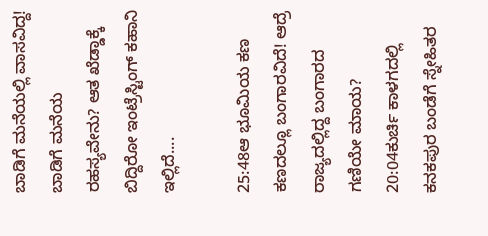ಬಾಡಿಗೆ ಮನೆಯಲ್ಲಿ ವಾಸವಿದ್ದ! ಬಾಡಿಗೆ ಮನೆಯ ರಹಸ್ಯವೇನು? ಆತ ಖೆಡ್ಡಾಕ್ಕೆ ಬಿದ್ದಿರೋ ಇಂಟ್ರೆಸ್ಟಿಂಗ್ ಕಹಾನಿ ಇಲ್ಲಿದೆ....

25:48ಆ ಭೂಮಿಯ ಕಣ ಕಣದಲ್ಲೂ ಬಂಗಾರವಿದೆ! ಆದ್ರೆ ರಾಜ್ಯದಲ್ಲಿದ್ದ ಬಂಗಾರದ ಗಣಿಯೇ ಮಾಯ?
20:04ಕುರ್ಚಿ ಕಾಳಗದಲ್ಲಿ ಕನಕಪುರ ಬಂಡೆಗೆ ಸ್ನೇಹಿತರ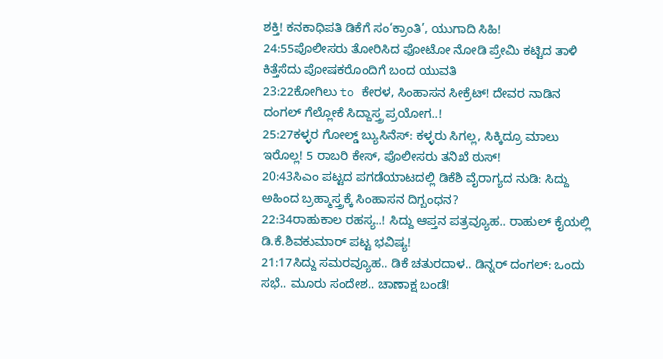ಶಕ್ತಿ! ಕನಕಾಧಿಪತಿ ಡಿಕೆಗೆ ಸಂ‘ಕ್ರಾಂತಿ’, ಯುಗಾದಿ ಸಿಹಿ!
24:55ಪೊಲೀಸರು ತೋರಿಸಿದ ಫೋಟೋ ನೋಡಿ ಪ್ರೇಮಿ ಕಟ್ಟಿದ ತಾಳಿ ಕಿತ್ತೆಸೆದು ಪೋಷಕರೊಂದಿಗೆ ಬಂದ ಯುವತಿ
23:22ಕೋಗಿಲು to ಕೇರಳ, ಸಿಂಹಾಸನ ಸೀಕ್ರೆಟ್! ದೇವರ ನಾಡಿನ ದಂಗಲ್ ಗೆಲ್ಲೋಕೆ ಸಿದ್ದಾಸ್ತ್ರ ಪ್ರಯೋಗ..!
25:27ಕಳ್ಳರ ಗೋಲ್ಡ್ ಬ್ಯುಸಿನೆಸ್: ಕಳ್ಳರು ಸಿಗಲ್ಲ, ಸಿಕ್ಕಿದ್ರೂ ಮಾಲು ಇರೊಲ್ಲ! 5 ರಾಬರಿ ಕೇಸ್, ಪೊಲೀಸರು ತನಿಖೆ ಠುಸ್!
20:43ಸಿಎಂ ಪಟ್ಟದ ಪಗಡೆಯಾಟದಲ್ಲಿ ಡಿಕೆಶಿ ವೈರಾಗ್ಯದ ನುಡಿ: ಸಿದ್ದು ಅಹಿಂದ ಬ್ರಹ್ಮಾಸ್ತ್ರಕ್ಕೆ ಸಿಂಹಾಸನ ದಿಗ್ಬಂಧನ?
22:34ರಾಹುಕಾಲ ರಹಸ್ಯ..! ಸಿದ್ದು ಆಪ್ತನ ಪತ್ರವ್ಯೂಹ.. ರಾಹುಲ್ ಕೈಯಲ್ಲಿ ಡಿ.ಕೆ.ಶಿವಕುಮಾರ್ ಪಟ್ಟ ಭವಿಷ್ಯ!
21:17ಸಿದ್ದು ಸಮರವ್ಯೂಹ.. ಡಿಕೆ ಚತುರದಾಳ.. ಡಿನ್ನರ್ ದಂಗಲ್: ಒಂದು ಸಭೆ.. ಮೂರು ಸಂದೇಶ.. ಚಾಣಾಕ್ಷ ಬಂಡೆ!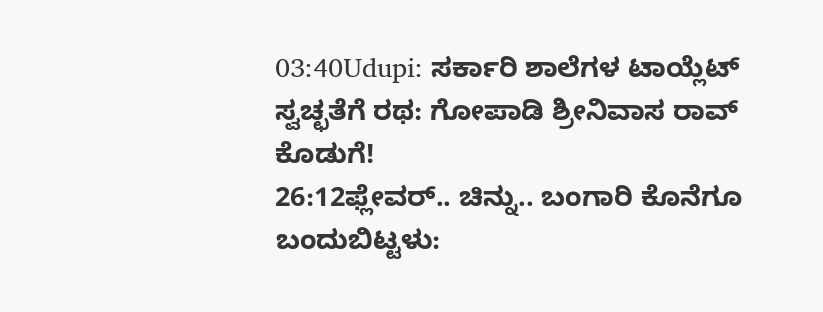03:40Udupi: ಸರ್ಕಾರಿ ಶಾಲೆಗಳ ಟಾಯ್ಲೆಟ್ ಸ್ವಚ್ಛತೆಗೆ ರಥ: ಗೋಪಾಡಿ ಶ್ರೀನಿವಾಸ ರಾವ್ ಕೊಡುಗೆ!
26:12ಫ್ಲೇವರ್.. ಚಿನ್ನು.. ಬಂಗಾರಿ ಕೊನೆಗೂ ಬಂದುಬಿಟ್ಟಳು: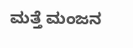ಮತ್ತೆ ಮಂಜನ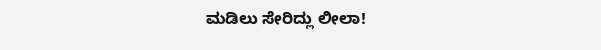ಮಡಿಲು ಸೇರಿದ್ಲು ಲೀಲಾ!